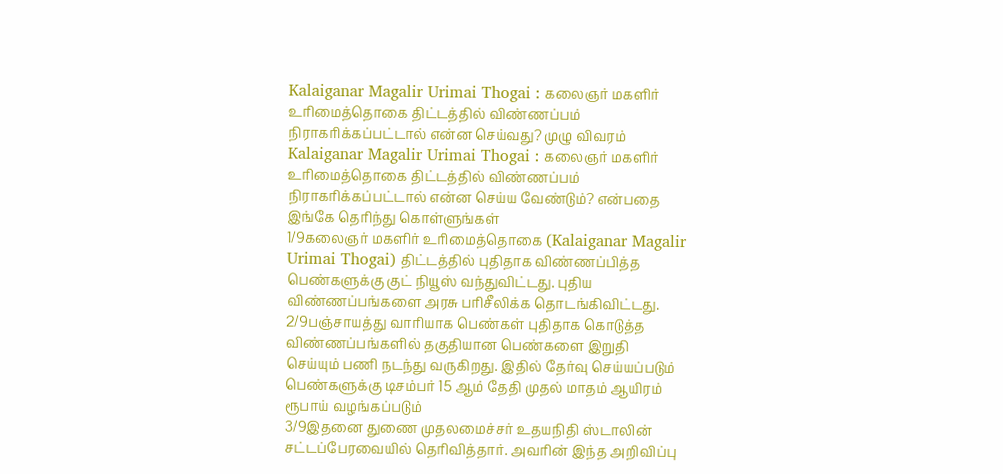Kalaiganar Magalir Urimai Thogai : கலைஞர் மகளிர் உரிமைத்தொகை திட்டத்தில் விண்ணப்பம் நிராகரிக்கப்பட்டால் என்ன செய்வது? முழு விவரம்
Kalaiganar Magalir Urimai Thogai : கலைஞர் மகளிர் உரிமைத்தொகை திட்டத்தில் விண்ணப்பம் நிராகரிக்கப்பட்டால் என்ன செய்ய வேண்டும்? என்பதை இங்கே தெரிந்து கொள்ளுங்கள்
1/9கலைஞர் மகளிர் உரிமைத்தொகை (Kalaiganar Magalir Urimai Thogai) திட்டத்தில் புதிதாக விண்ணப்பித்த பெண்களுக்கு குட் நியூஸ் வந்துவிட்டது. புதிய விண்ணப்பங்களை அரசு பரிசீலிக்க தொடங்கிவிட்டது.
2/9பஞ்சாயத்து வாரியாக பெண்கள் புதிதாக கொடுத்த விண்ணப்பங்களில் தகுதியான பெண்களை இறுதி செய்யும் பணி நடந்து வருகிறது. இதில் தேர்வு செய்யப்படும் பெண்களுக்கு டிசம்பர் 15 ஆம் தேதி முதல் மாதம் ஆயிரம் ரூபாய் வழங்கப்படும்
3/9இதனை துணை முதலமைச்சர் உதயநிதி ஸ்டாலின் சட்டப்பேரவையில் தெரிவித்தார். அவரின் இந்த அறிவிப்பு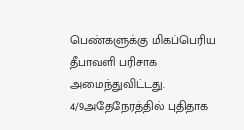பெண்களுக்கு மிகப்பெரிய தீபாவளி பரிசாக அமைந்துவிட்டது.
4/9அதேநேரத்தில் புதிதாக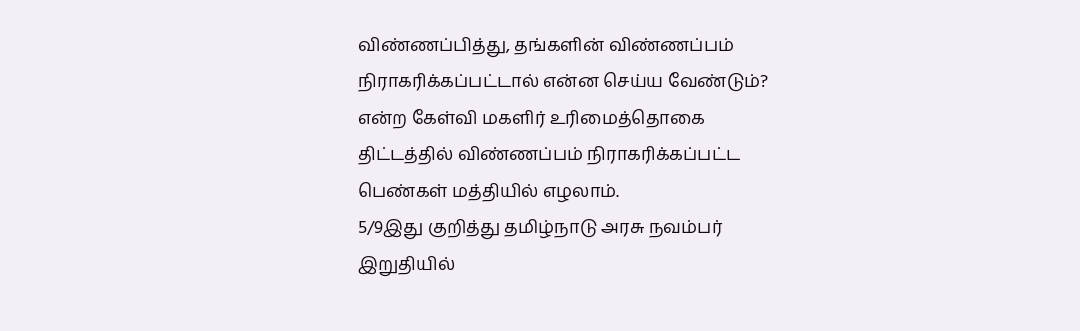விண்ணப்பித்து, தங்களின் விண்ணப்பம் நிராகரிக்கப்பட்டால் என்ன செய்ய வேண்டும்? என்ற கேள்வி மகளிர் உரிமைத்தொகை திட்டத்தில் விண்ணப்பம் நிராகரிக்கப்பட்ட பெண்கள் மத்தியில் எழலாம்.
5/9இது குறித்து தமிழ்நாடு அரசு நவம்பர் இறுதியில்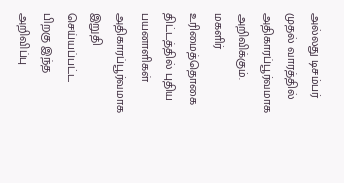அல்லது டிசம்பர் முதல் வாரத்தில் அதிகாரப்பூர்வமாக அறிவிக்கும். மகளிர் உரிமைத்தொகை திட்டத்தில் புதிய பயனாளிகள் அதிகாரப்பூர்வமாக இறுதி செய்யப்பட்ட பிறகு இந்த அறிவிப்பு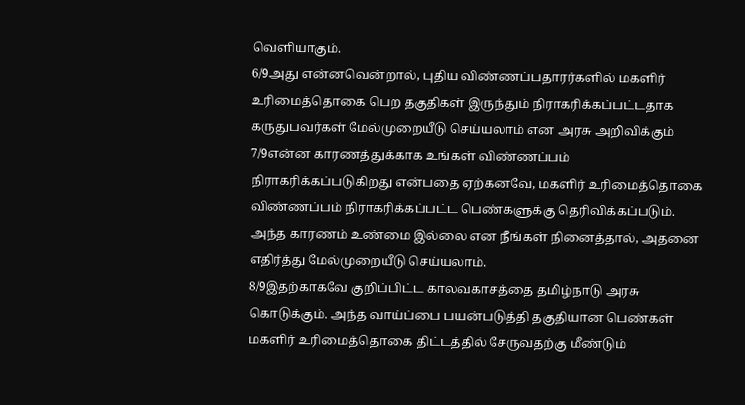வெளியாகும்.
6/9அது என்னவென்றால், புதிய விண்ணப்பதாரர்களில் மகளிர் உரிமைத்தொகை பெற தகுதிகள் இருந்தும் நிராகரிக்கப்பட்டதாக கருதுபவர்கள் மேல்முறையீடு செய்யலாம் என அரசு அறிவிக்கும்
7/9என்ன காரணத்துக்காக உங்கள் விண்ணப்பம் நிராகரிக்கப்படுகிறது என்பதை ஏற்கனவே, மகளிர் உரிமைத்தொகை விண்ணப்பம் நிராகரிக்கப்பட்ட பெண்களுக்கு தெரிவிக்கப்படும். அந்த காரணம் உண்மை இல்லை என நீங்கள் நினைத்தால், அதனை எதிர்த்து மேல்முறையீடு செய்யலாம்.
8/9இதற்காகவே குறிப்பிட்ட காலவகாசத்தை தமிழ்நாடு அரசு கொடுக்கும். அந்த வாய்ப்பை பயன்படுத்தி தகுதியான பெண்கள் மகளிர் உரிமைத்தொகை திட்டத்தில் சேருவதற்கு மீண்டும்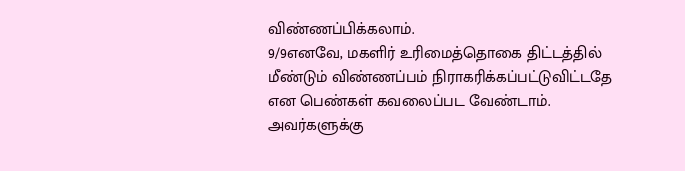விண்ணப்பிக்கலாம்.
9/9எனவே, மகளிர் உரிமைத்தொகை திட்டத்தில் மீண்டும் விண்ணப்பம் நிராகரிக்கப்பட்டுவிட்டதே என பெண்கள் கவலைப்பட வேண்டாம். அவர்களுக்கு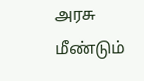அரசு மீண்டும்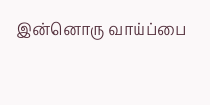இன்னொரு வாய்ப்பை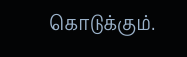கொடுக்கும்.